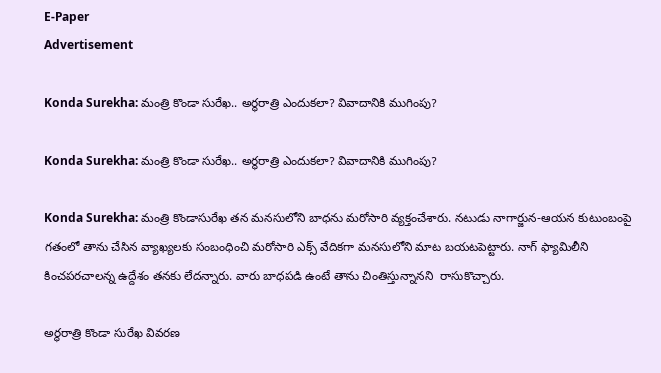E-Paper
Advertisement

Konda Surekha: మంత్రి కొండా సురేఖ.. అర్థరాత్రి ఎందుకలా? వివాదానికి ముగింపు?

Konda Surekha: మంత్రి కొండా సురేఖ.. అర్థరాత్రి ఎందుకలా? వివాదానికి ముగింపు?

Konda Surekha: మంత్రి కొండాసురేఖ తన మనసులోని బాధను మరోసారి వ్యక్తంచేశారు. నటుడు నాగార్జున-ఆయన కుటుంబంపై గతంలో తాను చేసిన వ్యాఖ్యలకు సంబంధించి మరోసారి ఎక్స్ వేదికగా మనసులోని మాట బయటపెట్టారు. నాగ్‌ ఫ్యామిలీని కించపరచాలన్న ఉద్దేశం తనకు లేదన్నారు. వారు బాధపడి ఉంటే తాను చింతిస్తున్నానని  రాసుకొచ్చారు.

అర్థరాత్రి కొండా సురేఖ వివరణ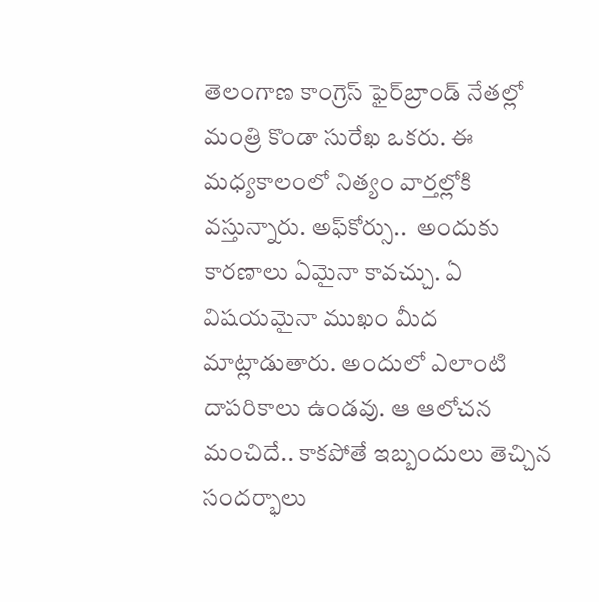తెలంగాణ కాంగ్రెస్ ఫైర్‌బ్రాండ్ నేతల్లో మంత్రి కొండా సురేఖ ఒకరు. ఈ మధ్యకాలంలో నిత్యం వార్తల్లోకి వస్తున్నారు. అఫ్‌కోర్సు..  అందుకు కారణాలు ఏమైనా కావచ్చు. ఏ విషయమైనా ముఖం మీద మాట్లాడుతారు. అందులో ఎలాంటి దాపరికాలు ఉండవు. ఆ ఆలోచన మంచిదే.. కాకపోతే ఇబ్బందులు తెచ్చిన సందర్భాలు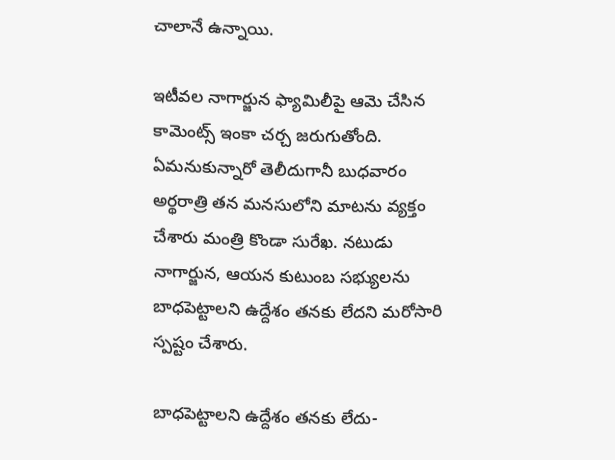చాలానే ఉన్నాయి.

ఇటీవల నాగార్జున ఫ్యామిలీపై ఆమె చేసిన కామెంట్స్ ఇంకా చర్చ జరుగుతోంది. ఏమనుకున్నారో తెలీదుగానీ బుధవారం అర్థరాత్రి తన మనసులోని మాటను వ్యక్తం చేశారు మంత్రి కొండా సురేఖ. నటుడు నాగార్జున, ఆయన కుటుంబ సభ్యులను బాధపెట్టాలని ఉద్దేశం తనకు లేదని మరోసారి స్పష్టం చేశారు.

బాధపెట్టాలని ఉద్దేశం తనకు లేదు-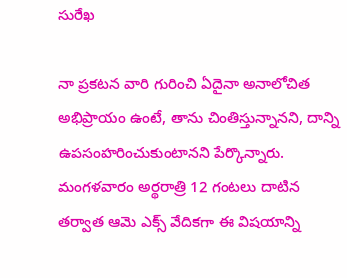సురేఖ

నా ప్రకటన వారి గురించి ఏదైనా అనాలోచిత అభిప్రాయం ఉంటే, తాను చింతిస్తున్నానని, దాన్ని ఉపసంహరించుకుంటానని పేర్కొన్నారు. మంగళవారం అర్థరాత్రి 12 గంటలు దాటిన తర్వాత ఆమె ఎక్స్ వేదికగా ఈ విషయాన్ని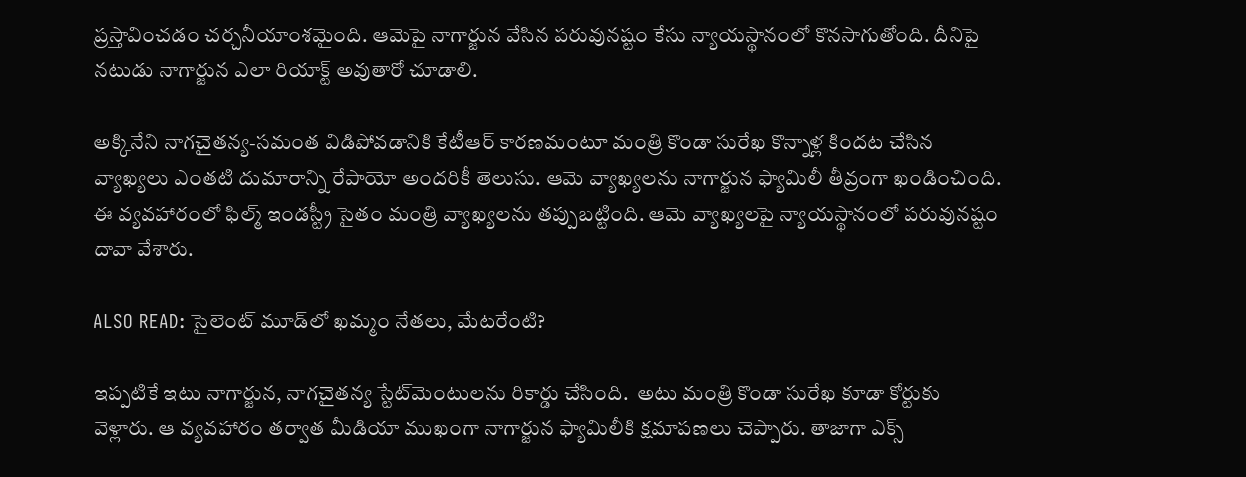ప్రస్తావించడం చర్చనీయాంశమైంది. ఆమెపై నాగార్జున వేసిన పరువునష్టం కేసు న్యాయస్థానంలో కొనసాగుతోంది. దీనిపై నటుడు నాగార్జున ఎలా రియాక్ట్ అవుతారో చూడాలి.

అక్కినేని నాగచైతన్య-సమంత విడిపోవడానికి కేటీఆర్‌ కారణమంటూ మంత్రి కొండా సురేఖ కొన్నాళ్ల కిందట చేసిన వ్యాఖ్యలు ఎంతటి దుమారాన్ని రేపాయో అందరికీ తెలుసు. ఆమె వ్యాఖ్యలను నాగార్జున ఫ్యామిలీ తీవ్రంగా ఖండించింది. ఈ వ్యవహారంలో ఫిల్మ్ ఇండస్ట్రీ సైతం మంత్రి వ్యాఖ్యలను తప్పుబట్టింది. ఆమె వ్యాఖ్యలపై న్యాయస్థానంలో పరువునష్టం దావా వేశారు.

ALSO READ: సైలెంట్ మూడ్‌లో ఖమ్మం నేతలు, మేటరేంటి?

ఇప్పటికే ఇటు నాగార్జున, నాగచైతన్య స్టేట్‌మెంటులను రికార్డు చేసింది.  అటు మంత్రి కొండా సురేఖ కూడా కోర్టుకు వెళ్లారు. ఆ వ్యవహారం తర్వాత మీడియా ముఖంగా నాగార్జున ఫ్యామిలీకి క్షమాపణలు చెప్పారు. తాజాగా ఎక్స్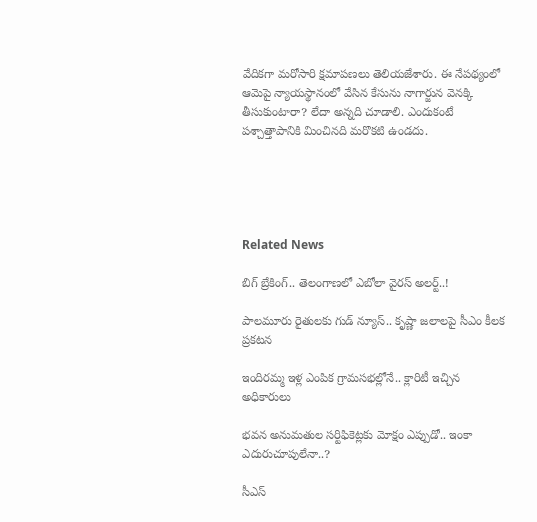వేదికగా మరోసారి క్షమాపణలు తెలియజేశారు. ఈ నేపథ్యంలో ఆమెపై న్యాయస్థానంలో వేసిన కేసును నాగార్జున వెనక్కి తీసుకుంటారా? లేదా అన్నది చూడాలి. ఎందుకంటే పశ్చాత్తాపానికి మించినది మరొకటి ఉండదు.





Related News

బిగ్ బ్రేకింగ్.. తెలంగాణలో ఎబోలా వైరస్ అలర్ట్..!

పాలమూరు రైతులకు గుడ్ న్యూస్.. కృష్ణా జలాలపై సీఎం కీలక ప్రకటన

ఇందిరమ్మ ఇళ్ల ఎంపిక గ్రామసభల్లోనే.. క్లారిటీ ఇచ్చిన అధికారులు

భవన అనుమతుల సర్టిఫికెట్లకు మోక్షం ఎప్పుడో.. ఇంకా ఎదురుచూపులేనా..?

సీఎస్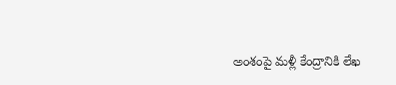అంశంపై మళ్లీ కేంద్రానికి లేఖ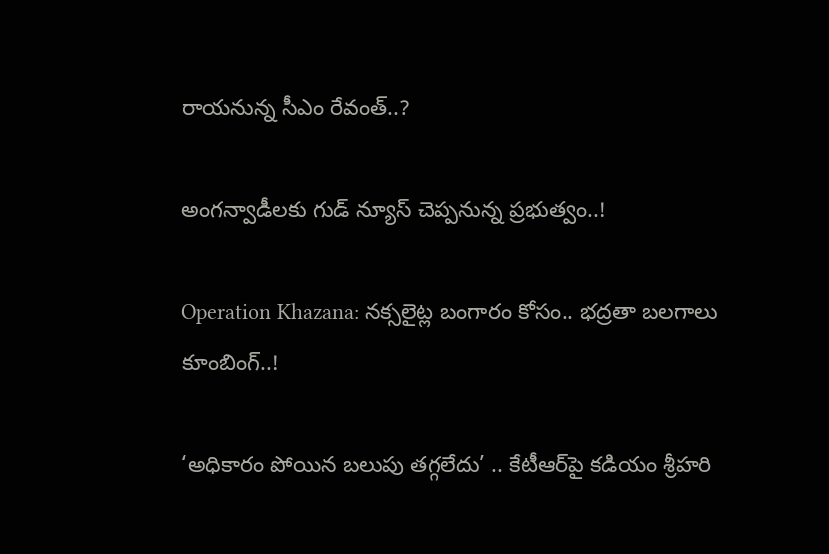రాయనున్న సీఎం రేవంత్..?

అంగన్వాడీలకు గుడ్ న్యూస్ చెప్పనున్న ప్రభుత్వం..!

Operation Khazana: నక్సలైట్ల బంగారం కోసం.. భద్రతా బలగాలు కూంబింగ్..!

‘అధికారం పోయిన బలుపు తగ్గలేదు’ .. కేటీఆర్‌పై కడియం శ్రీహరి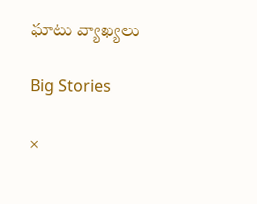ఘాటు వ్యాఖ్యలు

Big Stories

×